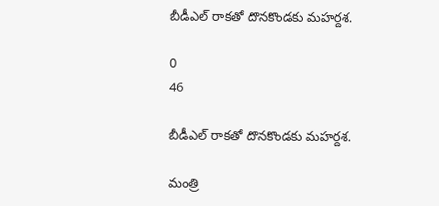బీడీఎల్ రాకతో దొనకొండకు మహర్దశ.

0
46

బీడీఎల్ రాకతో దొనకొండకు మహర్దశ.

మంత్రి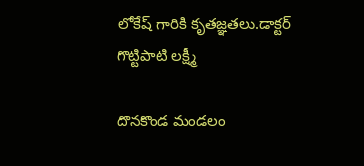లోకేష్ గారికి కృతజ్ఞతలు.డాక్టర్ గొట్టిపాటి లక్ష్మీ

దొనకొండ మండలం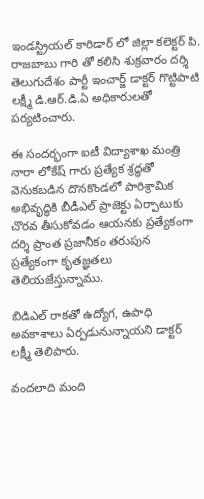ఇండస్ట్రియల్ కారిడార్ లో జిల్లా కలెక్టర్ పి. రాజబాబు గారి తో కలిసి శుక్రవారం దర్శి తెలుగుదేశం పార్టీ ఇంచార్జ్ డాక్టర్ గొట్టిపాటి లక్ష్మీ డి.ఆర్.డి.ఏ అధికారులతో పర్యటించారు.

ఈ సందర్భంగా ఐటీ విద్యాశాఖ మంత్రి నారా లోకేష్ గారు ప్రత్యేక శ్రద్ధతో వెనుకబడిన దొనకొండలో పారిశ్రామిక అభివృద్ధికి బీడీఎల్ ప్రాజెక్టు ఏర్పాటుకు చొరవ తీసుకోవడం ఆయనకు ప్రత్యేకంగా దర్శి ప్రాంత ప్రజానీకం తరుపున ప్రత్యేకంగా కృతజ్ఞతలు తెలియజేస్తున్నాము.

బిడిఎల్ రాకతో ఉద్యోగ, ఉపాధి అవకాశాలు ఏర్పడునున్నాయని డాక్టర్ లక్ష్మీ తెలిపారు.

వందలాది మంది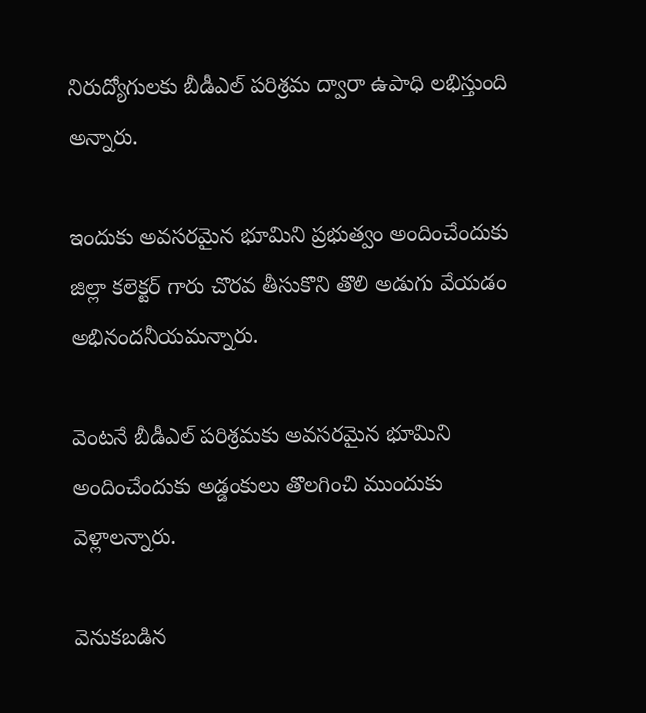నిరుద్యోగులకు బీడీఎల్ పరిశ్రమ ద్వారా ఉపాధి లభిస్తుంది అన్నారు.

ఇందుకు అవసరమైన భూమిని ప్రభుత్వం అందించేందుకు జిల్లా కలెక్టర్ గారు చొరవ తీసుకొని తొలి అడుగు వేయడం అభినందనీయమన్నారు.

వెంటనే బీడీఎల్ పరిశ్రమకు అవసరమైన భూమిని అందించేందుకు అడ్డంకులు తొలగించి ముందుకు వెళ్లాలన్నారు.

వెనుకబడిన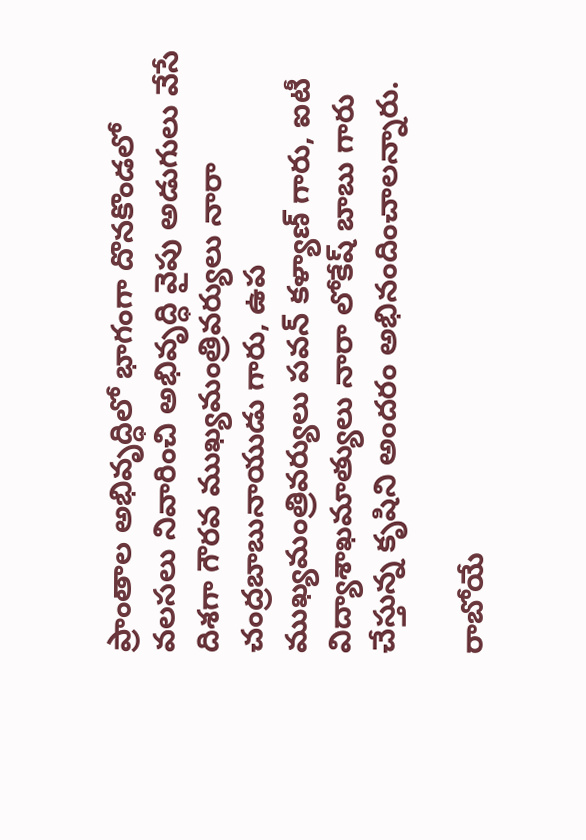ప్రాంతాల అభివృద్ధిలో భాగంగా దొనకొండలో వలసలు నివారించి అభివృద్ధి వైపు అడుగులు వేసే దిశగా గౌరవ ముఖ్యమంత్రివర్యులు నారా చంద్రబాబునాయుడు గారు, ఉప ముఖ్యమంత్రివర్యులు పవన్ కళ్యాణ్ గారు, ఐటీ విద్యాశాఖమాత్యులు నారా లోకేష్ బాబు గారు చేస్తున్న కృషిని అందరం అభినందించాలన్నారు.

రాబోయే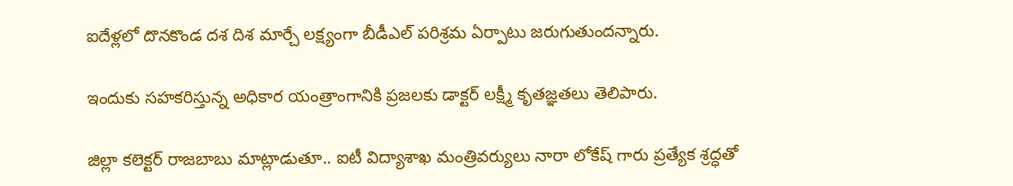ఐదేళ్లలో దొనకొండ దశ దిశ మార్చే లక్ష్యంగా బీడీఎల్ పరిశ్రమ ఏర్పాటు జరుగుతుందన్నారు.

ఇందుకు సహకరిస్తున్న అధికార యంత్రాంగానికి ప్రజలకు డాక్టర్ లక్ష్మీ కృతజ్ఞతలు తెలిపారు.

జిల్లా కలెక్టర్ రాజబాబు మాట్లాడుతూ.. ఐటీ విద్యాశాఖ మంత్రివర్యులు నారా లోకేష్ గారు ప్రత్యేక శ్రద్ధతో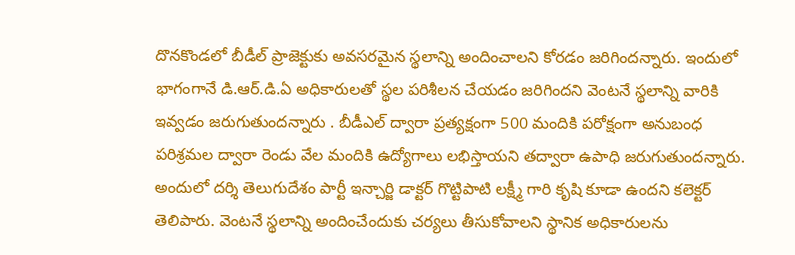దొనకొండలో బీడీల్ ప్రాజెక్టుకు అవసరమైన స్థలాన్ని అందించాలని కోరడం జరిగిందన్నారు. ఇందులో భాగంగానే డి.ఆర్.డి.ఏ అధికారులతో స్థల పరిశీలన చేయడం జరిగిందని వెంటనే స్థలాన్ని వారికి ఇవ్వడం జరుగుతుందన్నారు . బీడీఎల్ ద్వారా ప్రత్యక్షంగా 500 మందికి పరోక్షంగా అనుబంధ పరిశ్రమల ద్వారా రెండు వేల మందికి ఉద్యోగాలు లభిస్తాయని తద్వారా ఉపాధి జరుగుతుందన్నారు. అందులో దర్శి తెలుగుదేశం పార్టీ ఇన్చార్జి డాక్టర్ గొట్టిపాటి లక్ష్మీ గారి కృషి కూడా ఉందని కలెక్టర్ తెలిపారు. వెంటనే స్థలాన్ని అందించేందుకు చర్యలు తీసుకోవాలని స్థానిక అధికారులను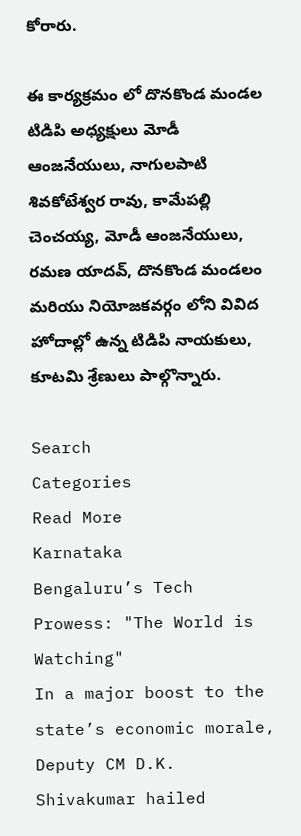కోరారు.

ఈ కార్యక్రమం లో దొనకొండ మండల టిడిపి అధ్యక్షులు మోడీ ఆంజనేయులు, నాగులపాటి శివకోటేశ్వర రావు, కామేపల్లి చెంచయ్య, మోడీ ఆంజనేయులు, రమణ యాదవ్, దొనకొండ మండలం మరియు నియోజకవర్గం లోని వివిద హోదాల్లో ఉన్న టిడిపి నాయకులు, కూటమి శ్రేణులు పాల్గొన్నారు.

Search
Categories
Read More
Karnataka
Bengaluru’s Tech Prowess: "The World is Watching"
In a major boost to the state’s economic morale, Deputy CM D.K. Shivakumar hailed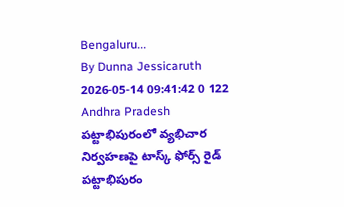Bengaluru...
By Dunna Jessicaruth 2026-05-14 09:41:42 0 122
Andhra Pradesh
పట్టాభిపురంలో వ్యభిచార నిర్వహణపై టాస్క్ ఫోర్స్ రైడ్
పట్టాభిపురం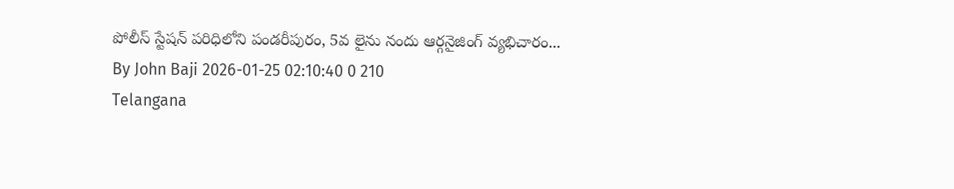పోలీస్ స్టేషన్ పరిధిలోని పండరీపురం, 5వ లైను నందు ఆర్గనైజింగ్ వ్యభిచారం...
By John Baji 2026-01-25 02:10:40 0 210
Telangana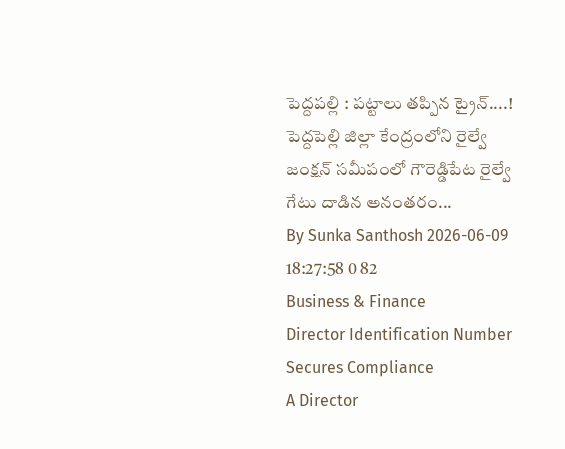పెద్దపల్లి : పట్టాలు తప్పిన ట్రైన్....!
పెద్దపెల్లి జిల్లా కేంద్రంలోని రైల్వే జంక్షన్ సమీపంలో గౌరెడ్డిపేట రైల్వే గేటు దాడిన అనంతరం...
By Sunka Santhosh 2026-06-09 18:27:58 0 82
Business & Finance
Director Identification Number Secures Compliance
A Director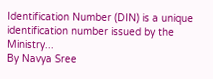Identification Number (DIN) is a unique identification number issued by the Ministry...
By Navya Sree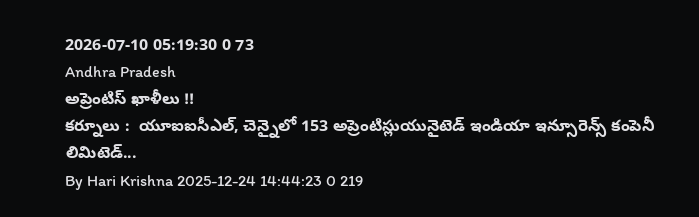2026-07-10 05:19:30 0 73
Andhra Pradesh
అప్రెంటిస్ ఖాళీలు !!
కర్నూలు :  యూఐఐసీఎల్, చెన్నైలో 153 అప్రెంటిస్లుయునైటెడ్ ఇండియా ఇన్సూరెన్స్ కంపెనీ లిమిటెడ్...
By Hari Krishna 2025-12-24 14:44:23 0 219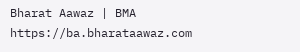Bharat Aawaz | BMA https://ba.bharataawaz.com